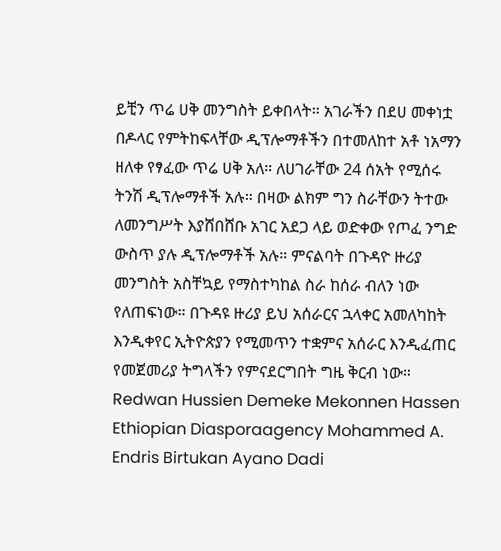ይቺን ጥሬ ሀቅ መንግስት ይቀበላት። አገራችን በደሀ መቀነቷ በዶላር የምትከፍላቸው ዲፕሎማቶችን በተመለከተ አቶ ነአማን ዘለቀ የፃፈው ጥሬ ሀቅ አለ። ለሀገራቸው 24 ሰአት የሚሰሩ ትንሽ ዲፕሎማቶች አሉ። በዛው ልክም ግን ስራቸውን ትተው ለመንግሥት እያሸበሸቡ አገር አደጋ ላይ ወድቀው የጦፈ ንግድ ውስጥ ያሉ ዲፕሎማቶች አሉ። ምናልባት በጉዳዮ ዙሪያ መንግስት አስቸኳይ የማስተካከል ስራ ከሰራ ብለን ነው የለጠፍነው። በጉዳዩ ዙሪያ ይህ አሰራርና ኋላቀር አመለካከት እንዲቀየር ኢትዮጵያን የሚመጥን ተቋምና አሰራር እንዲፈጠር የመጀመሪያ ትግላችን የምናደርግበት ግዜ ቅርብ ነው። Redwan Hussien Demeke Mekonnen Hassen Ethiopian Diasporaagency Mohammed A. Endris Birtukan Ayano Dadi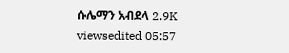ሱሌማን አብደላ 2.9K viewsedited 05:57